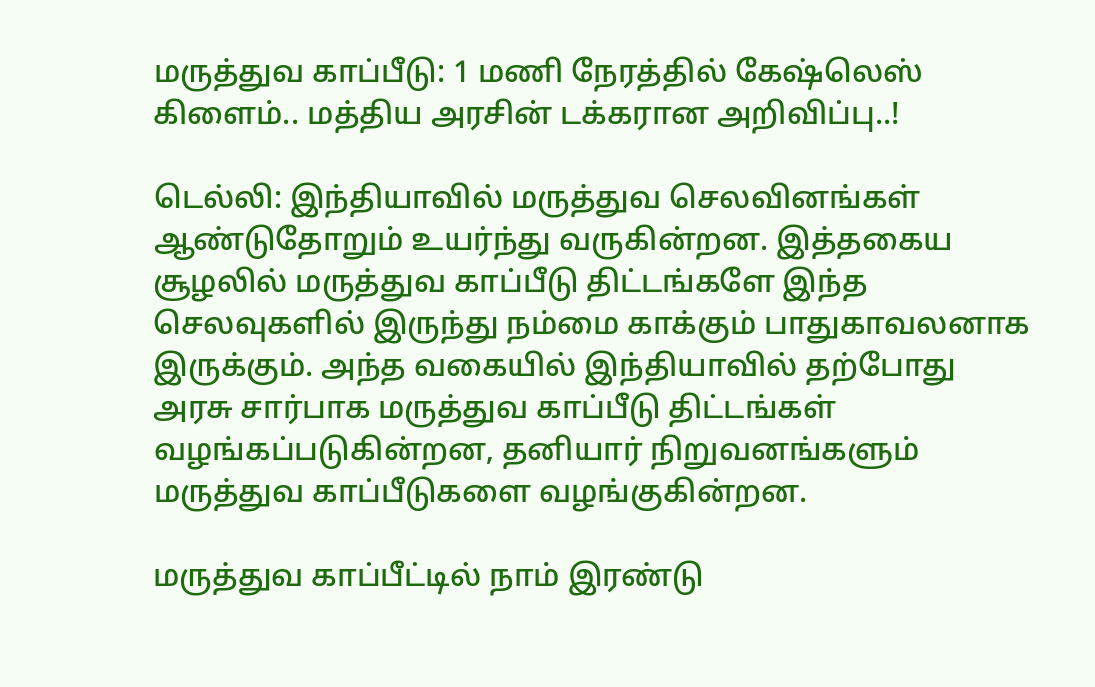மருத்துவ காப்பீடு: 1 மணி நேரத்தில் கேஷ்லெஸ் கிளைம்.. மத்திய அரசின் டக்கரான அறிவிப்பு..!

டெல்லி: இந்தியாவில் மருத்துவ செலவினங்கள் ஆண்டுதோறும் உயர்ந்து வருகின்றன. இத்தகைய சூழலில் மருத்துவ காப்பீடு திட்டங்களே இந்த செலவுகளில் இருந்து நம்மை காக்கும் பாதுகாவலனாக இருக்கும். அந்த வகையில் இந்தியாவில் தற்போது அரசு சார்பாக மருத்துவ காப்பீடு திட்டங்கள் வழங்கப்படுகின்றன, தனியார் நிறுவனங்களும் மருத்துவ காப்பீடுகளை வழங்குகின்றன.

மருத்துவ காப்பீட்டில் நாம் இரண்டு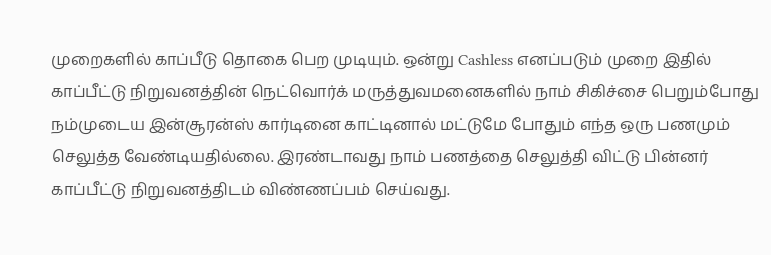முறைகளில் காப்பீடு தொகை பெற முடியும். ஒன்று Cashless எனப்படும் முறை இதில் காப்பீட்டு நிறுவனத்தின் நெட்வொர்க் மருத்துவமனைகளில் நாம் சிகிச்சை பெறும்போது நம்முடைய இன்சூரன்ஸ் கார்டினை காட்டினால் மட்டுமே போதும் எந்த ஒரு பணமும் செலுத்த வேண்டியதில்லை. இரண்டாவது நாம் பணத்தை செலுத்தி விட்டு பின்னர் காப்பீட்டு நிறுவனத்திடம் விண்ணப்பம் செய்வது.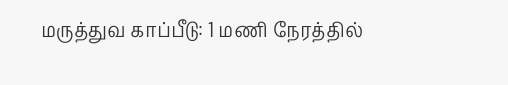மருத்துவ காப்பீடு: 1 மணி நேரத்தில்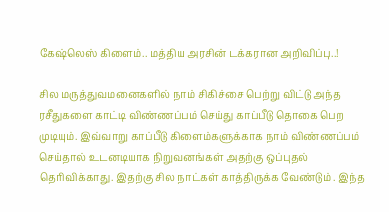கேஷ்லெஸ் கிளைம்.. மத்திய அரசின் டக்கரான அறிவிப்பு..!

சில மருத்துவமனைகளில் நாம் சிகிச்சை பெற்று விட்டு அந்த ரசீதுகளை காட்டி விண்ணப்பம் செய்து காப்பீடு தொகை பெற முடியும். இவ்வாறு காப்பீடு கிளைம்களுக்காக நாம் விண்ணப்பம் செய்தால் உடனடியாக நிறுவனங்கள் அதற்கு ஒப்புதல் தெரிவிக்காது. இதற்கு சில நாட்கள் காத்திருக்க வேண்டும் . இந்த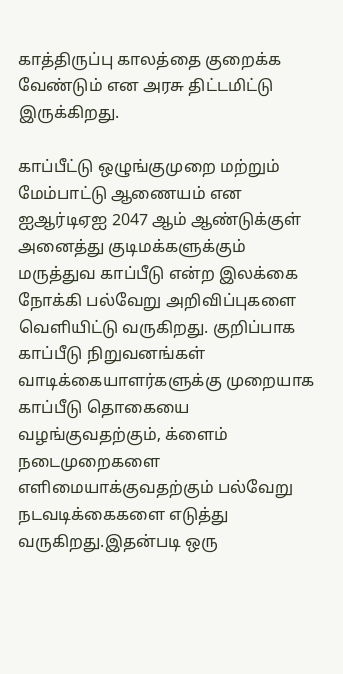காத்திருப்பு காலத்தை குறைக்க வேண்டும் என அரசு திட்டமிட்டு இருக்கிறது.

காப்பீட்டு ஒழுங்குமுறை மற்றும் மேம்பாட்டு ஆணையம் என ஐஆர்டிஏஐ 2047 ஆம் ஆண்டுக்குள் அனைத்து குடிமக்களுக்கும் மருத்துவ காப்பீடு என்ற இலக்கை நோக்கி பல்வேறு அறிவிப்புகளை வெளியிட்டு வருகிறது. குறிப்பாக காப்பீடு நிறுவனங்கள் வாடிக்கையாளர்களுக்கு முறையாக காப்பீடு தொகையை வழங்குவதற்கும், க்ளைம் நடைமுறைகளை எளிமையாக்குவதற்கும் பல்வேறு நடவடிக்கைகளை எடுத்து வருகிறது.இதன்படி ஒரு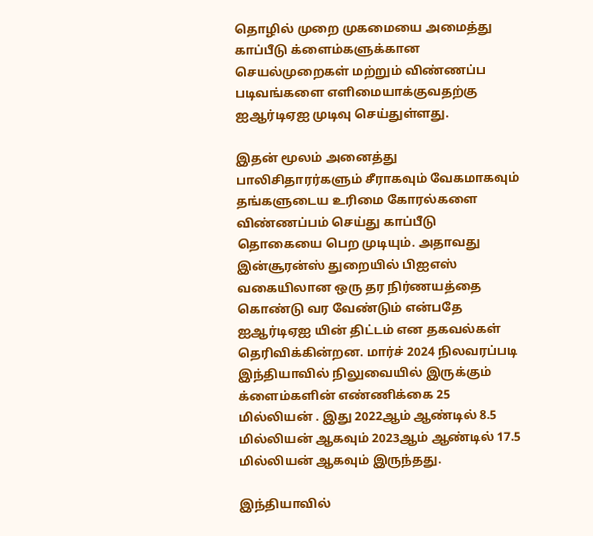தொழில் முறை முகமையை அமைத்து காப்பீடு க்ளைம்களுக்கான செயல்முறைகள் மற்றும் விண்ணப்ப படிவங்களை எளிமையாக்குவதற்கு ஐஆர்டிஏஐ முடிவு செய்துள்ளது.

இதன் மூலம் அனைத்து பாலிசிதாரர்களும் சீராகவும் வேகமாகவும் தங்களுடைய உரிமை கோரல்களை விண்ணப்பம் செய்து காப்பீடு தொகையை பெற முடியும். அதாவது இன்சூரன்ஸ் துறையில் பிஐஎஸ் வகையிலான ஒரு தர நிர்ணயத்தை கொண்டு வர வேண்டும் என்பதே ஐஆர்டிஏஐ யின் திட்டம் என தகவல்கள் தெரிவிக்கின்றன. மார்ச் 2024 நிலவரப்படி இந்தியாவில் நிலுவையில் இருக்கும் க்ளைம்களின் எண்ணிக்கை 25 மில்லியன் . இது 2022ஆம் ஆண்டில் 8.5 மில்லியன் ஆகவும் 2023ஆம் ஆண்டில் 17.5 மில்லியன் ஆகவும் இருந்தது.

இந்தியாவில்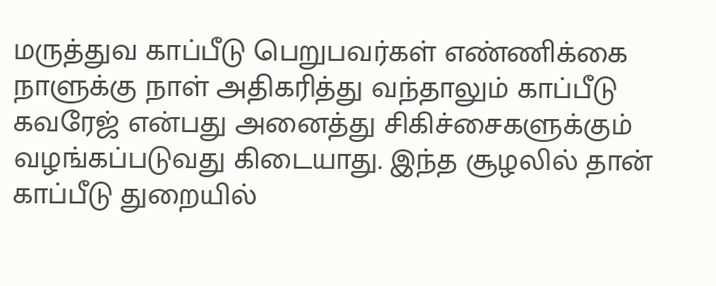மருத்துவ காப்பீடு பெறுபவர்கள் எண்ணிக்கை நாளுக்கு நாள் அதிகரித்து வந்தாலும் காப்பீடு கவரேஜ் என்பது அனைத்து சிகிச்சைகளுக்கும் வழங்கப்படுவது கிடையாது. இந்த சூழலில் தான் காப்பீடு துறையில்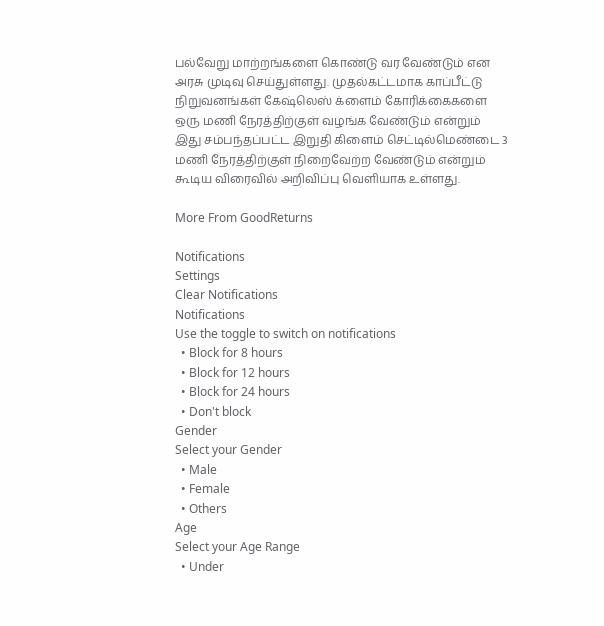பல்வேறு மாற்றங்களை கொண்டு வர வேண்டும் என அரசு முடிவு செய்துள்ளது. முதல்கட்டமாக காப்பீட்டு நிறுவனங்கள் கேஷ்லெஸ் க்ளைம் கோரிக்கைகளை ஒரு மணி நேரத்திற்குள் வழங்க வேண்டும் என்றும் இது சம்பந்தப்பட்ட இறுதி கிளைம் செட்டில்மெண்டை 3 மணி நேரத்திற்குள் நிறைவேற்ற வேண்டும் என்றும் கூடிய விரைவில் அறிவிப்பு வெளியாக உள்ளது.

More From GoodReturns

Notifications
Settings
Clear Notifications
Notifications
Use the toggle to switch on notifications
  • Block for 8 hours
  • Block for 12 hours
  • Block for 24 hours
  • Don't block
Gender
Select your Gender
  • Male
  • Female
  • Others
Age
Select your Age Range
  • Under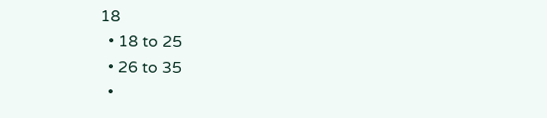18
  • 18 to 25
  • 26 to 35
  •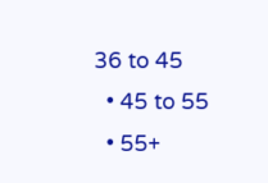36 to 45
  • 45 to 55
  • 55+